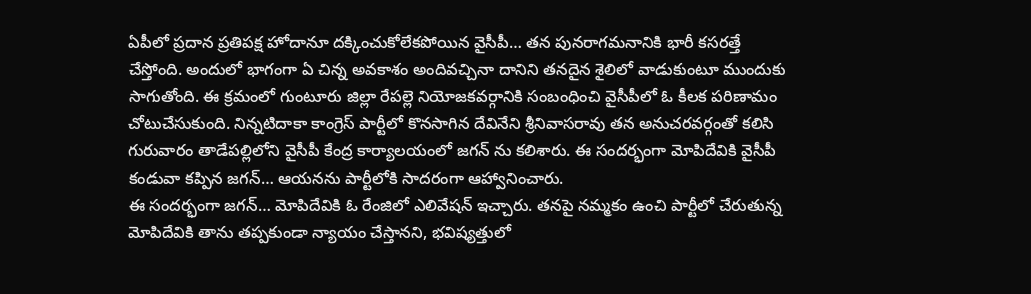ఏపీలో ప్రదాన ప్రతిపక్ష హోదానూ దక్కించుకోలేకపోయిన వైసీపీ… తన పునరాగమనానికి భారీ కసరత్తే చేస్తోంది. అందులో భాగంగా ఏ చిన్న అవకాశం అందివచ్చినా దానిని తనదైన శైలిలో వాడుకుంటూ ముందుకు సాగుతోంది. ఈ క్రమంలో గుంటూరు జిల్లా రేపల్లె నియోజకవర్గానికి సంబంధించి వైసీపీలో ఓ కీలక పరిణామం చోటుచేసుకుంది. నిన్నటిదాకా కాంగ్రెస్ పార్టీలో కొనసాగిన దేవినేని శ్రీనివాసరావు తన అనుచరవర్గంతో కలిసి గురువారం తాడేపల్లిలోని వైసీపీ కేంద్ర కార్యాలయంలో జగన్ ను కలిశారు. ఈ సందర్భంగా మోపిదేవికి వైసీపీ కండువా కప్పిన జగన్… ఆయనను పార్టీలోకి సాదరంగా ఆహ్వానించారు.
ఈ సందర్భంగా జగన్… మోపిదేవికి ఓ రేంజిలో ఎలివేషన్ ఇచ్చారు. తనపై నమ్మకం ఉంచి పార్టీలో చేరుతున్న మోపిదేవికి తాను తప్పకుండా న్యాయం చేస్తానని, భవిష్యత్తులో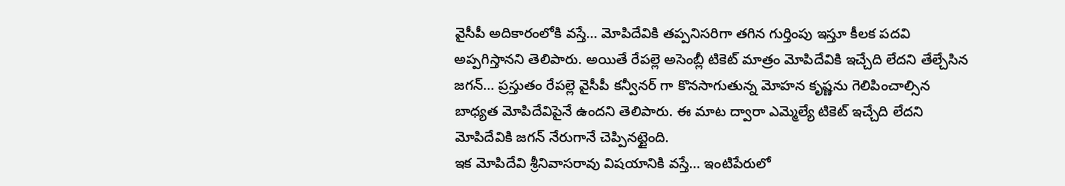వైసీపీ అదికారంలోకి వస్తే… మోపిదేవికి తప్పనిసరిగా తగిన గుర్తింపు ఇస్తూ కీలక పదవి అప్పగిస్తానని తెలిపారు. అయితే రేపల్లె అసెంబ్లీ టికెట్ మాత్రం మోపిదేవికి ఇచ్చేది లేదని తేల్చేసిన జగన్… ప్రస్తుతం రేపల్లె వైసీపీ కన్వీనర్ గా కొనసాగుతున్న మోహన కృష్ణను గెలిపించాల్సిన బాధ్యత మోపిదేవిపైనే ఉందని తెలిపారు. ఈ మాట ద్వారా ఎమ్మెల్యే టికెట్ ఇచ్చేది లేదని మోపిదేవికి జగన్ నేరుగానే చెప్పినట్టైంది.
ఇక మోపిదేవి శ్రీనివాసరావు విషయానికి వస్తే… ఇంటిపేరులో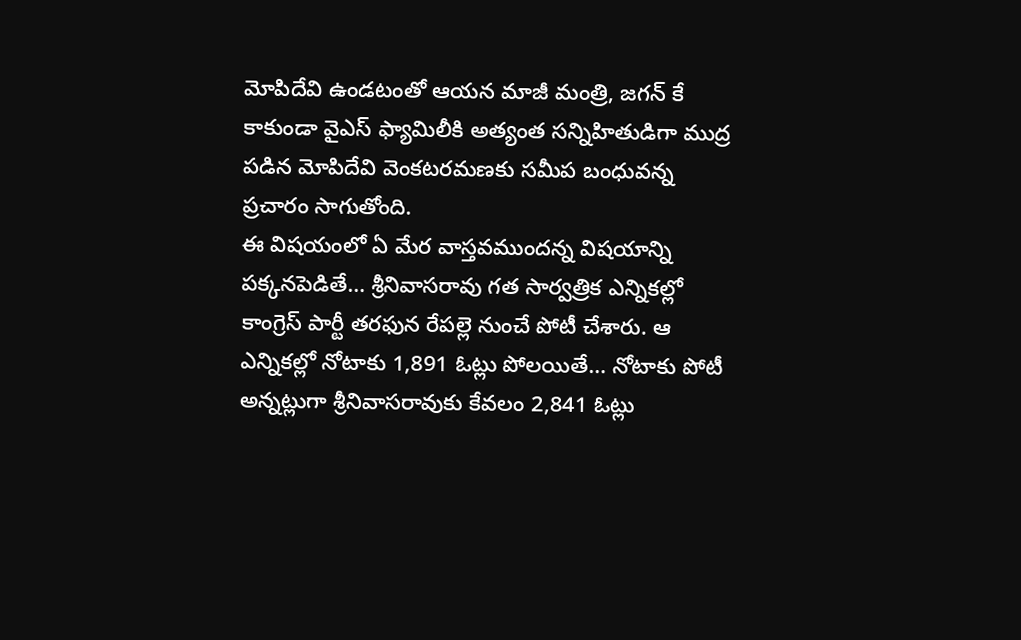మోపిదేవి ఉండటంతో ఆయన మాజీ మంత్రి, జగన్ కే కాకుండా వైఎస్ ఫ్యామిలీకి అత్యంత సన్నిహితుడిగా ముద్ర పడిన మోపిదేవి వెంకటరమణకు సమీప బంధువన్న ప్రచారం సాగుతోంది.
ఈ విషయంలో ఏ మేర వాస్తవముందన్న విషయాన్ని పక్కనపెడితే… శ్రీనివాసరావు గత సార్వత్రిక ఎన్నికల్లో కాంగ్రెస్ పార్టీ తరఫున రేపల్లె నుంచే పోటీ చేశారు. ఆ ఎన్నికల్లో నోటాకు 1,891 ఓట్లు పోలయితే… నోటాకు పోటీ అన్నట్లుగా శ్రీనివాసరావుకు కేవలం 2,841 ఓట్లు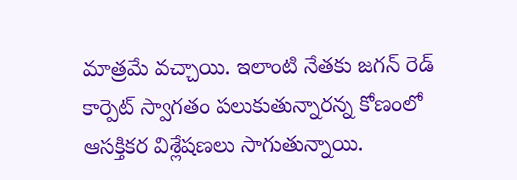మాత్రమే వచ్చాయి. ఇలాంటి నేతకు జగన్ రెడ్ కార్పెట్ స్వాగతం పలుకుతున్నారన్న కోణంలో ఆసక్తికర విశ్లేషణలు సాగుతున్నాయి.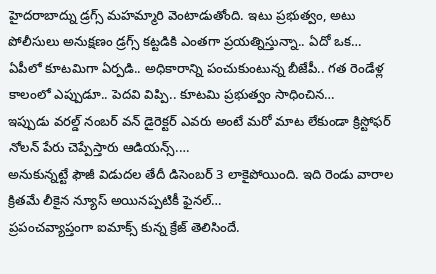హైదరాబాద్ను డ్రగ్స్ మహమ్మారి వెంటాడుతోంది. ఇటు ప్రభుత్వం, అటు పోలీసులు అనుక్షణం డ్రగ్స్ కట్టడికి ఎంతగా ప్రయత్నిస్తున్నా.. ఏదో ఒక…
ఏపీలో కూటమిగా ఏర్పడి.. అధికారాన్ని పంచుకుంటున్న బీజేపీ.. గత రెండేళ్ల కాలంలో ఎప్పుడూ.. పెదవి విప్పి.. కూటమి ప్రభుత్వం సాధించిన…
ఇప్పుడు వరల్డ్ నంబర్ వన్ డైరెక్టర్ ఎవరు అంటే మరో మాట లేకుండా క్రిస్టోఫర్ నోలన్ పేరు చెప్పేస్తారు ఆడియన్స్.…
అనుకున్నట్టే ఫౌజీ విడుదల తేదీ డిసెంబర్ 3 లాకైపోయింది. ఇది రెండు వారాల క్రితమే లీకైన న్యూస్ అయినప్పటికీ ఫైనల్…
ప్రపంచవ్యాప్తంగా ఐమాక్స్ కున్న క్రేజ్ తెలిసిందే.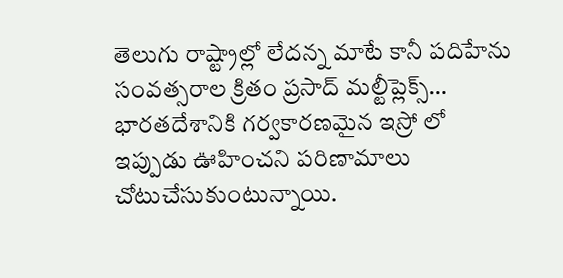తెలుగు రాష్ట్రాల్లో లేదన్న మాటే కానీ పదిహేను సంవత్సరాల క్రితం ప్రసాద్ మల్టీప్లెక్స్…
భారతదేశానికి గర్వకారణమైన ఇస్రో లో ఇప్పుడు ఊహించని పరిణామాలు చోటుచేసుకుంటున్నాయి.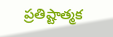ప్రతిష్టాత్మక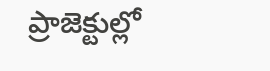ప్రాజెక్టుల్లో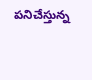పనిచేస్తున్న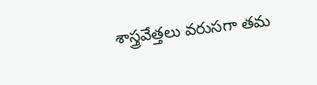శాస్త్రవేత్తలు వరుసగా తమ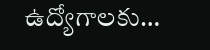ఉద్యోగాలకు…